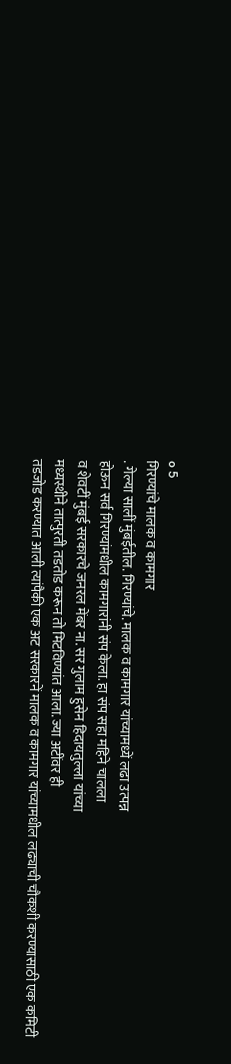o 5
गिरण्यांचे मालक व कामगार
. गेल्या सालीं मुंबईतील. गिरण्यांचे. मालक व कामगार यांच्यामध्यें लढा उत्पन्न
होऊन सर्व गिरण्यांमधील कामगारांनी संप केला. हा संप सहा महिने चालला
व शेवटीं मुंबई सरकारचे जनरल मेंबर ना. सर गुलाम हुसेन हिदायतुल्ला यांच्या
मध्यस्थीने तात्पुरती तडतोड करून तो मिटविण्यांत आला. ज्या अटींवर ही
तडजोड करण्यात आली त्यांपैकी एक अट सरकारनें मालक व कामगार यांच्यामधील लढ्याची चौकशी करण्यासाठी एक कमिटी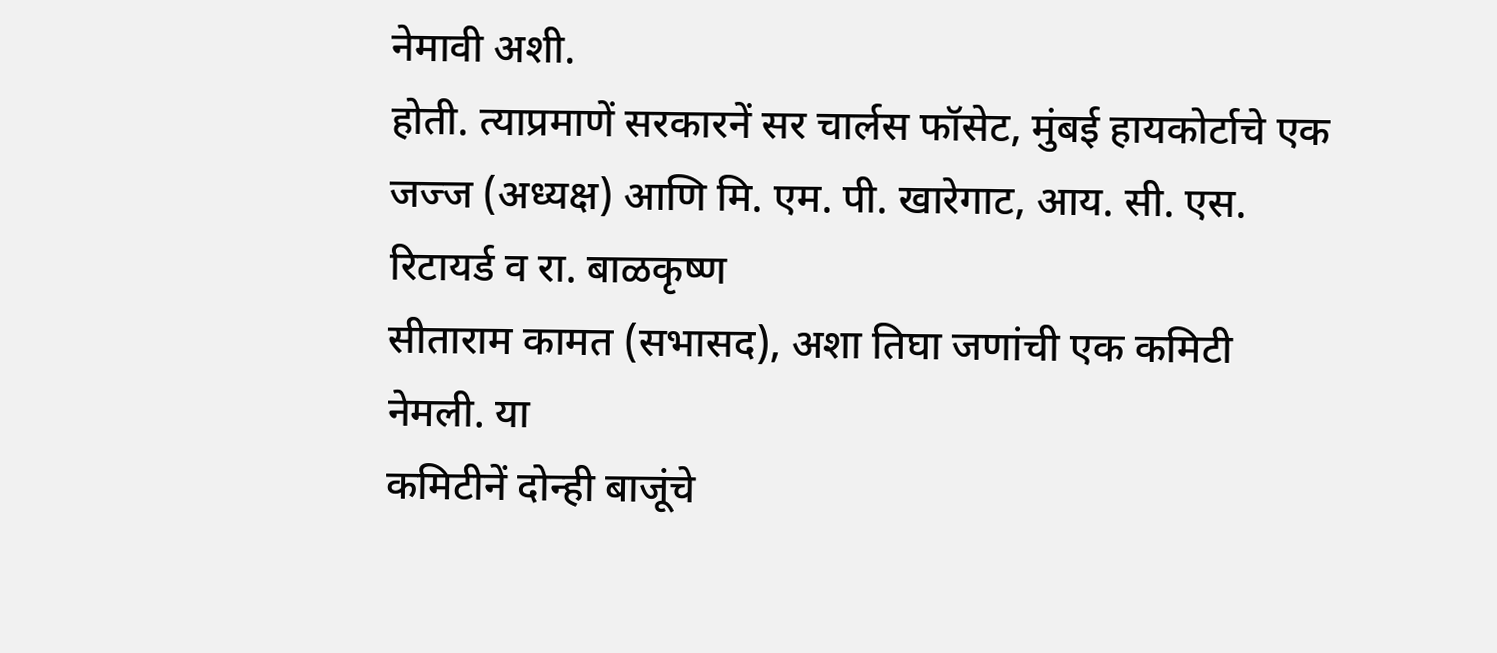नेमावी अशी.
होती. त्याप्रमाणें सरकारनें सर चार्लस फॉसेट, मुंबई हायकोर्टाचे एक जज्ज (अध्यक्ष) आणि मि. एम. पी. खारेगाट, आय. सी. एस. रिटायर्ड व रा. बाळकृष्ण
सीताराम कामत (सभासद), अशा तिघा जणांची एक कमिटी नेमली. या
कमिटीनें दोन्ही बाजूंचे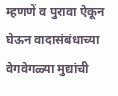म्हणणें व पुरावा ऐकून घेऊन वादासंबंधाच्या वेगवेगळ्या मुद्यांची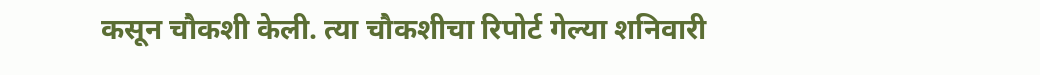कसून चौकशी केली. त्या चौकशीचा रिपोर्ट गेल्या शनिवारी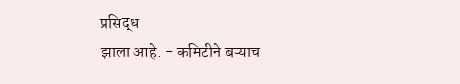प्रसिद्ध
झाला आहे. - कमिटीने बऱ्याच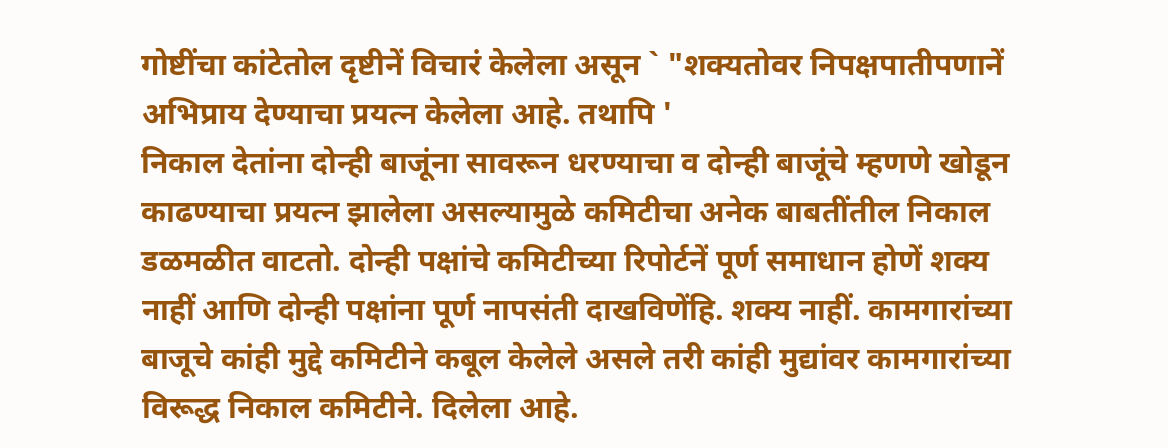गोष्टींचा कांटेतोल दृष्टीनें विचारं केलेला असून ` "शक्यतोवर निपक्षपातीपणानें अभिप्राय देण्याचा प्रयत्न केलेला आहे. तथापि '
निकाल देतांना दोन्ही बाजूंना सावरून धरण्याचा व दोन्ही बाजूंचे म्हणणे खोडून
काढण्याचा प्रयत्न झालेला असल्यामुळे कमिटीचा अनेक बाबतींतील निकाल
डळमळीत वाटतो. दोन्ही पक्षांचे कमिटीच्या रिपोर्टनें पूर्ण समाधान होणें शक्य
नाहीं आणि दोन्ही पक्षांना पूर्ण नापसंती दाखविणेंहि. शक्य नाहीं. कामगारांच्या
बाजूचे कांही मुद्दे कमिटीने कबूल केलेले असले तरी कांही मुद्यांवर कामगारांच्या
विरूद्ध निकाल कमिटीने. दिलेला आहे.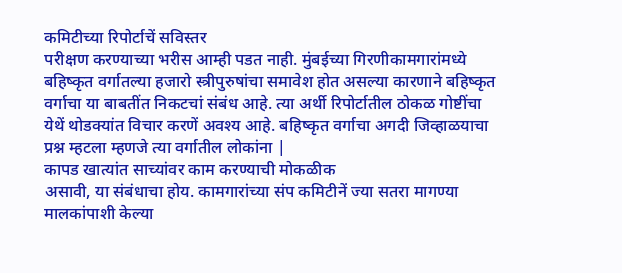कमिटीच्या रिपोर्टाचें सविस्तर
परीक्षण करण्याच्या भरीस आम्ही पडत नाही. मुंबईच्या गिरणीकामगारांमध्ये
बहिष्कृत वर्गातल्या हजारो स्त्रीपुरुषांचा समावेश होत असल्या कारणाने बहिष्कृत
वर्गाचा या बाबतींत निकटचां संबंध आहे. त्या अर्थी रिपोर्टातील ठोकळ गोष्टींचा
येथें थोडक्यांत विचार करणें अवश्य आहे. बहिष्कृत वर्गाचा अगदी जिव्हाळयाचा
प्रश्न म्हटला म्हणजे त्या वर्गातील लोकांना |
कापड खात्यांत साच्यांवर काम करण्याची मोकळीक
असावी, या संबंधाचा होय. कामगारांच्या संप कमिटीनें ज्या सतरा मागण्या
मालकांपाशी केल्या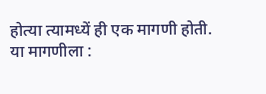होत्या त्यामध्यें ही एक मागणी होती. या मागणीला :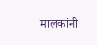मालकांनी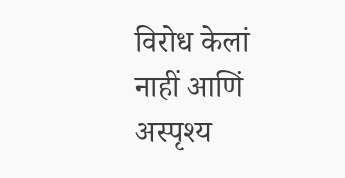विरोध केलां नाहीं आणिं अस्पृश्य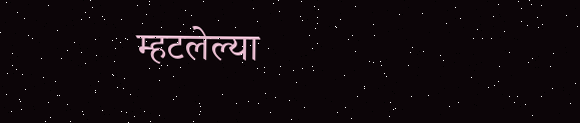म्हटलेल्या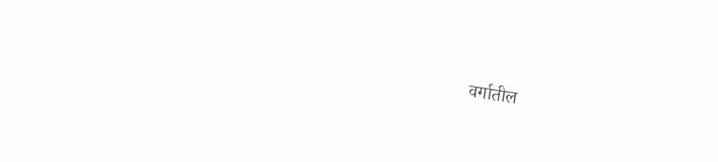वर्गातील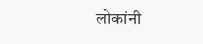लोकांनी